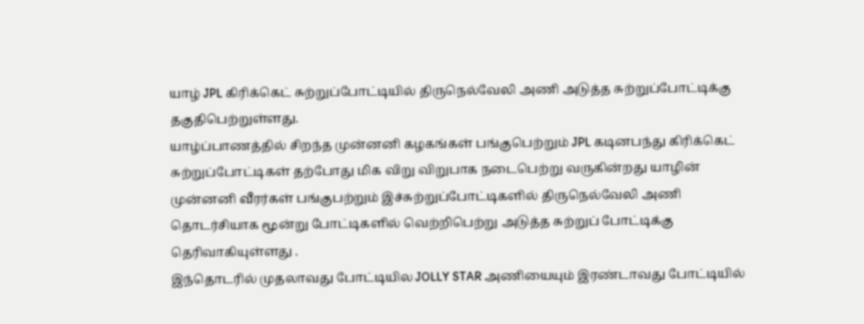யாழ் JPL கிரிக்கெட் சுற்றுப்போட்டியில் திருநெல்வேலி அணி அடுத்த சுற்றுப்போட்டிக்கு தகுதிபெற்றுள்ளது.
யாழ்ப்பாணத்தில் சிறந்த முன்னனி கழகங்கள் பங்குபெற்றும் JPL கடினபந்து கிரிக்கெட் சுற்றுப்போட்டிகள் தற்போது மிக விறு விறுபாக நடைபெற்று வருகின்றது யாழின் முன்னனி வீரர்கள் பங்குபற்றும் இச்சுற்றுப்போட்டிகளில் திருநெல்வேலி அணி தொடர்சியாக மூன்று போட்டிகளில் வெற்றிபெற்று அடுத்த சுற்றுப் போட்டிக்கு தெரிவாகியுள்ளது .
இந்தொடரில் முதலாவது போட்டியில JOLLY STAR அணியையும் இரண்டாவது போட்டியில்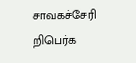சாவகச்சேரி றிபெர்க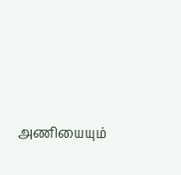அணியையும்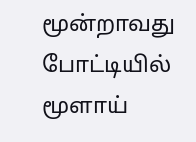மூன்றாவது போட்டியில் மூளாய்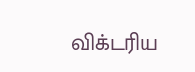விக்டரிய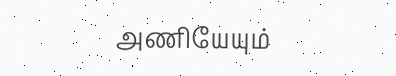அணியேயும்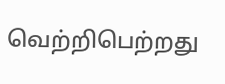வெற்றிபெற்றது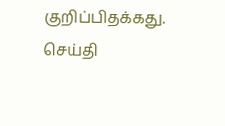குறிப்பிதக்கது.
செய்தி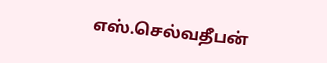எஸ்.செல்வதீபன்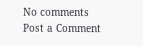No comments
Post a Comment